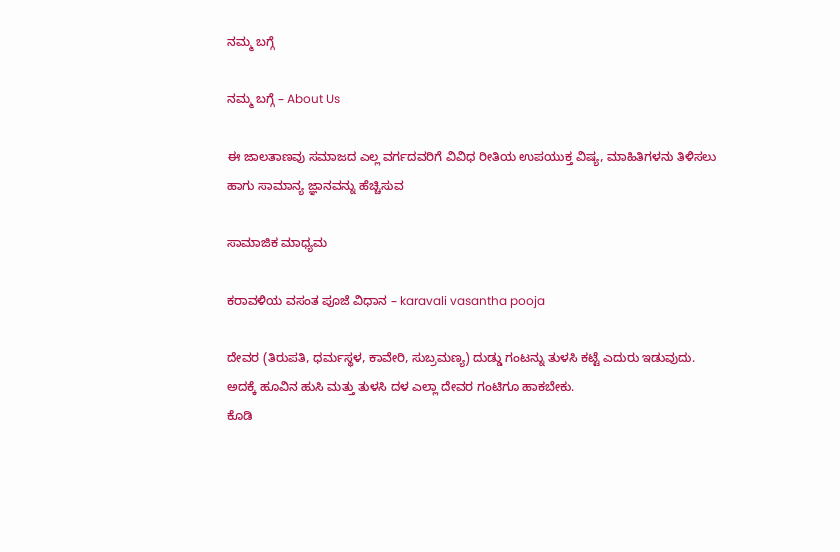ನಮ್ಮ ಬಗ್ಗೆ

ನಮ್ಮ ಬಗ್ಗೆ – About Us

ಈ ಜಾಲತಾಣವು ಸಮಾಜದ ಎಲ್ಲ ವರ್ಗದವರಿಗೆ ವಿವಿಧ ರೀತಿಯ ಉಪಯುಕ್ತ ವಿಷ್ಯ, ಮಾಹಿತಿಗಳನು ತಿಳಿಸಲು ಹಾಗು ಸಾಮಾನ್ಯ ಜ್ಞಾನವನ್ನು ಹೆಚ್ಚಿಸುವ

ಸಾಮಾಜಿಕ ಮಾಧ್ಯಮ

ಕರಾವಳಿಯ ವಸಂತ ಪೂಜೆ ವಿಧಾನ – karavali vasantha pooja

ದೇವರ (ತಿರುಪತಿ, ಧರ್ಮಸ್ಥಳ, ಕಾವೇರಿ, ಸುಬ್ರಮಣ್ಯ) ದುಡ್ಡು ಗಂಟನ್ನು ತುಳಸಿ ಕಟ್ಟೆ ಎದುರು ಇಡುವುದು.
ಅದಕ್ಕೆ ಹೂವಿನ ಹುಸಿ ಮತ್ತು ತುಳಸಿ ದಳ ಎಲ್ಲಾ ದೇವರ ಗಂಟಿಗೂ ಹಾಕಬೇಕು.
ಕೊಡಿ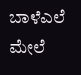ಬಾಳೆಎಲೆ ಮೇಲೆ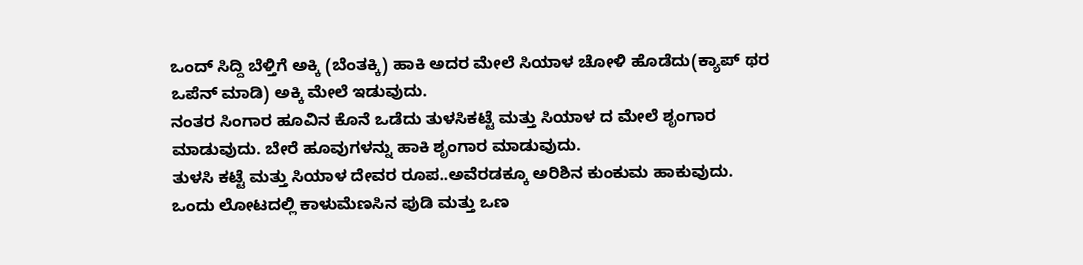ಒಂದ್ ಸಿದ್ದಿ ಬೆಳ್ತಿಗೆ ಅಕ್ಕಿ (ಬೆಂತಕ್ಕಿ) ಹಾಕಿ ಅದರ ಮೇಲೆ ಸಿಯಾಳ ಚೋಳಿ ಹೊಡೆದು(ಕ್ಯಾಪ್ ಥರ ಒಪೆನ್ ಮಾಡಿ) ಅಕ್ಕಿ ಮೇಲೆ ಇಡುವುದು.
ನಂತರ ಸಿಂಗಾರ ಹೂವಿನ ಕೊನೆ ಒಡೆದು ತುಳಸಿಕಟ್ಟೆ ಮತ್ತು ಸಿಯಾಳ ದ ಮೇಲೆ ಶೃಂಗಾರ ಮಾಡುವುದು. ಬೇರೆ ಹೂವುಗಳನ್ನು ಹಾಕಿ ಶೃಂಗಾರ ಮಾಡುವುದು.
ತುಳಸಿ ಕಟ್ಟೆ ಮತ್ತು ಸಿಯಾಳ ದೇವರ ರೂಪ..ಅವೆರಡಕ್ಕೂ ಅರಿಶಿನ ಕುಂಕುಮ ಹಾಕುವುದು.
ಒಂದು ಲೋಟದಲ್ಲಿ ಕಾಳುಮೆಣಸಿನ ಪುಡಿ ಮತ್ತು ಒಣ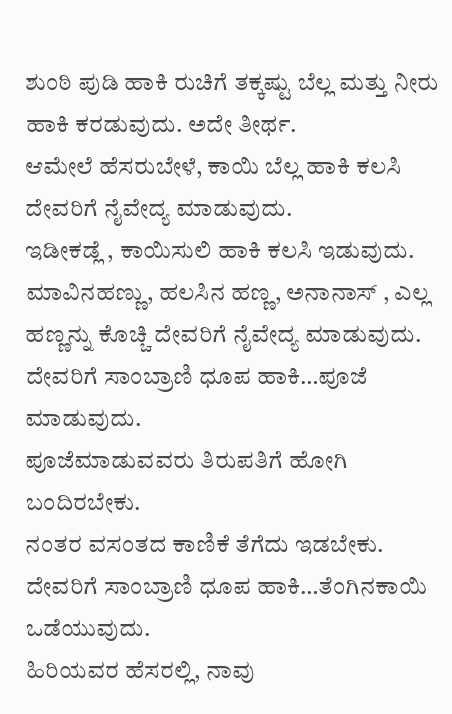ಶುಂಠಿ ಪುಡಿ ಹಾಕಿ ರುಚಿಗೆ ತಕ್ಕಷ್ಟು ಬೆಲ್ಲ ಮತ್ತು ನೀರು ಹಾಕಿ ಕರಡುವುದು. ಅದೇ ತೀರ್ಥ.
ಆಮೇಲೆ ಹೆಸರುಬೇಳೆ, ಕಾಯಿ ಬೆಲ್ಲ ಹಾಕಿ ಕಲಸಿ ದೇವರಿಗೆ ನೈವೇದ್ಯ ಮಾಡುವುದು.
ಇಡೀಕಡ್ಲೆ , ಕಾಯಿಸುಲಿ ಹಾಕಿ ಕಲಸಿ ಇಡುವುದು.
ಮಾವಿನಹಣ್ಣು, ಹಲಸಿನ ಹಣ್ಣ, ಅನಾನಾಸ್ , ಎಲ್ಲ ಹಣ್ಣನ್ನು ಕೊಚ್ಚಿ ದೇವರಿಗೆ ನೈವೇದ್ಯ ಮಾಡುವುದು.
ದೇವರಿಗೆ ಸಾಂಬ್ರಾಣಿ ಧೂಪ ಹಾಕಿ…ಪೂಜೆ ಮಾಡುವುದು.
ಪೂಜೆಮಾಡುವವರು ತಿರುಪತಿಗೆ ಹೋಗಿ ಬಂದಿರಬೇಕು.
ನಂತರ ವಸಂತದ ಕಾಣಿಕೆ ತೆಗೆದು ಇಡಬೇಕು.
ದೇವರಿಗೆ ಸಾಂಬ್ರಾಣಿ ಧೂಪ ಹಾಕಿ…ತೆಂಗಿನಕಾಯಿ ಒಡೆಯುವುದು.
ಹಿರಿಯವರ ಹೆಸರಲ್ಲಿ, ನಾವು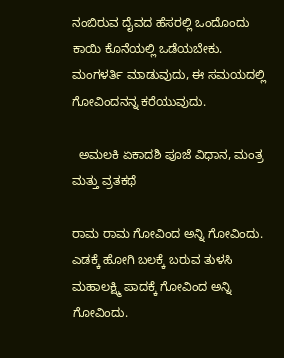ನಂಬಿರುವ ದೈವದ ಹೆಸರಲ್ಲಿ ಒಂದೊಂದು ಕಾಯಿ ಕೊನೆಯಲ್ಲಿ ಒಡೆಯಬೇಕು.
ಮಂಗಳರ್ತಿ ಮಾಡುವುದು, ಈ ಸಮಯದಲ್ಲಿ ಗೋವಿಂದನನ್ನ ಕರೆಯುವುದು.

  ಅಮಲಕಿ ಏಕಾದಶಿ ಪೂಜೆ ವಿಧಾನ, ಮಂತ್ರ ಮತ್ತು ವ್ರತಕಥೆ

ರಾಮ ರಾಮ ಗೋವಿಂದ ಅನ್ನಿ ಗೋವಿಂದು.
ಎಡಕ್ಕೆ ಹೋಗಿ ಬಲಕ್ಕೆ ಬರುವ ತುಳಸಿ ಮಹಾಲಕ್ಷ್ಮಿ ಪಾದಕ್ಕೆ ಗೋವಿಂದ ಅನ್ನಿ ಗೋವಿಂದು.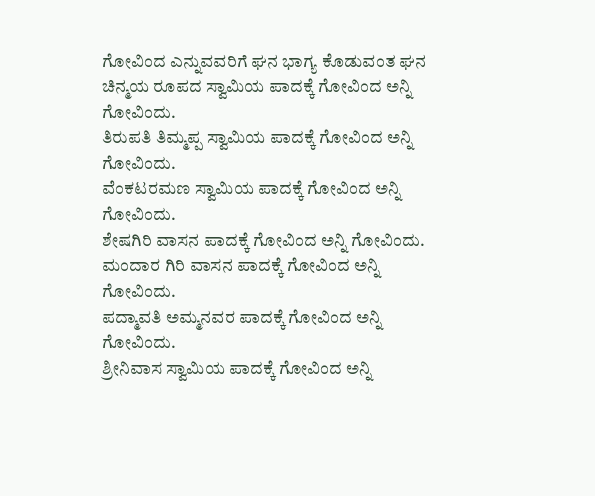ಗೋವಿಂದ ಎನ್ನುವವರಿಗೆ ಘನ ಭಾಗ್ಯ ಕೊಡುವಂತ ಘನ ಚಿನ್ಮಯ ರೂಪದ ಸ್ವಾಮಿಯ ಪಾದಕ್ಕೆ ಗೋವಿಂದ ಅನ್ನಿ ಗೋವಿಂದು.
ತಿರುಪತಿ ತಿಮ್ಮಪ್ಪ ಸ್ವಾಮಿಯ ಪಾದಕ್ಕೆ ಗೋವಿಂದ ಅನ್ನಿ ಗೋವಿಂದು.
ವೆಂಕಟರಮಣ ಸ್ವಾಮಿಯ ಪಾದಕ್ಕೆ ಗೋವಿಂದ ಅನ್ನಿ ಗೋವಿಂದು.
ಶೇಷಗಿರಿ ವಾಸನ ಪಾದಕ್ಕೆ ಗೋವಿಂದ ಅನ್ನಿ ಗೋವಿಂದು.
ಮಂದಾರ ಗಿರಿ ವಾಸನ ಪಾದಕ್ಕೆ ಗೋವಿಂದ ಅನ್ನಿ ಗೋವಿಂದು.
ಪದ್ಮಾವತಿ ಅಮ್ಮನವರ ಪಾದಕ್ಕೆ ಗೋವಿಂದ ಅನ್ನಿ ಗೋವಿಂದು.
ಶ್ರೀನಿವಾಸ ಸ್ವಾಮಿಯ ಪಾದಕ್ಕೆ ಗೋವಿಂದ ಅನ್ನಿ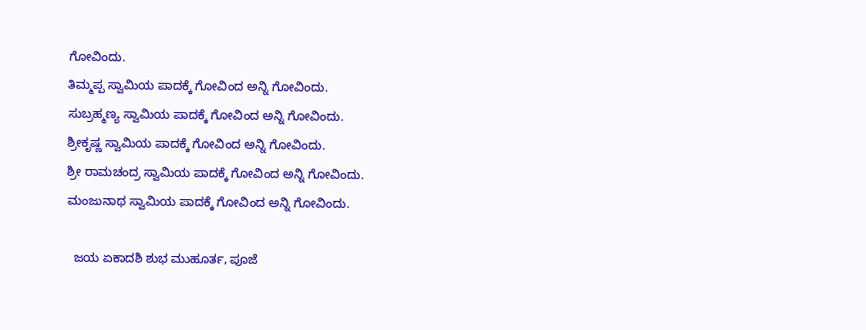ಗೋವಿಂದು.
ತಿಮ್ಮಪ್ಪ ಸ್ವಾಮಿಯ ಪಾದಕ್ಕೆ ಗೋವಿಂದ ಅನ್ನಿ ಗೋವಿಂದು.
ಸುಬ್ರಹ್ಮಣ್ಯ ಸ್ವಾಮಿಯ ಪಾದಕ್ಕೆ ಗೋವಿಂದ ಅನ್ನಿ ಗೋವಿಂದು.
ಶ್ರೀಕೃಷ್ಣ ಸ್ವಾಮಿಯ ಪಾದಕ್ಕೆ ಗೋವಿಂದ ಅನ್ನಿ ಗೋವಿಂದು.
ಶ್ರೀ ರಾಮಚಂದ್ರ ಸ್ವಾಮಿಯ ಪಾದಕ್ಕೆ ಗೋವಿಂದ ಅನ್ನಿ ಗೋವಿಂದು.
ಮಂಜುನಾಥ ಸ್ವಾಮಿಯ ಪಾದಕ್ಕೆ ಗೋವಿಂದ ಅನ್ನಿ ಗೋವಿಂದು.

  ಜಯ ಏಕಾದಶಿ ಶುಭ ಮುಹೂರ್ತ, ಪೂಜೆ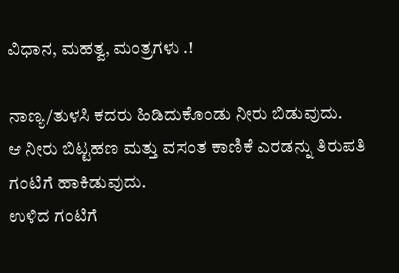ವಿಧಾನ, ಮಹತ್ವ, ಮಂತ್ರಗಳು .!

ನಾಣ್ಯ/ತುಳಸಿ ಕದರು ಹಿಡಿದುಕೊಂಡು ನೀರು ಬಿಡುವುದು.
ಆ ನೀರು ಬಿಟ್ಟಹಣ ಮತ್ತು ವಸಂತ ಕಾಣಿಕೆ ಎರಡನ್ನು ತಿರುಪತಿ ಗಂಟಿಗೆ ಹಾಕಿಡುವುದು.
ಉಳಿದ ಗಂಟಿಗೆ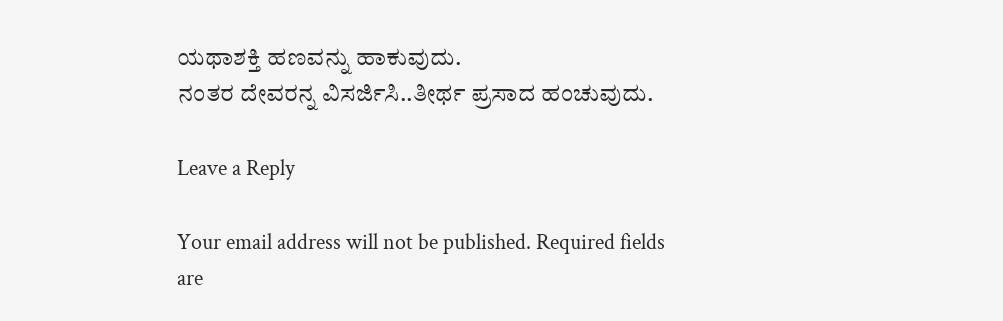ಯಥಾಶಕ್ತಿ ಹಣವನ್ನು ಹಾಕುವುದು.
ನಂತರ ದೇವರನ್ನ ವಿಸರ್ಜಿಸಿ..ತೀರ್ಥ ಪ್ರಸಾದ ಹಂಚುವುದು.

Leave a Reply

Your email address will not be published. Required fields are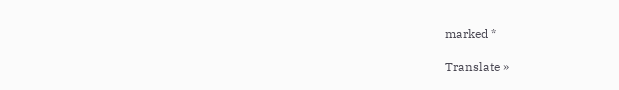marked *

Translate »